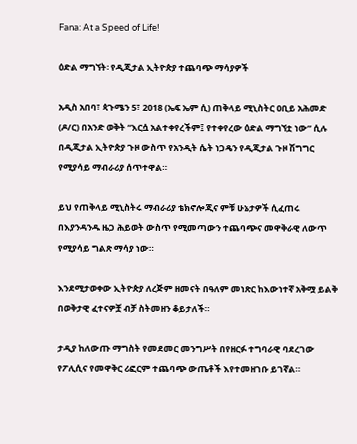Fana: At a Speed of Life!

ዕድል ማግኘት፡ የዲጂታል ኢትዮጵያ ተጨባጭ ማሳያዎች

አዲስ አበባ፣ ጳጉሜን 5፣ 2018 (ኤፍ ኤም ሲ) ጠቅላይ ሚኒስትር ዐቢይ አሕመድ (ዶ/ር) በአንድ ወቅት “እርሷ አልተቀየረችም፤ የተቀየረው ዕድል ማግኘቷ ነው” ሲሉ በዲጂታል ኢትዮጵያ ጉዞ ውስጥ የአንዲት ሴት ነጋዴን የዲጂታል ጉዞ ሽግግር የሚያሳይ ማብራሪያ ሰጥተዋል።

ይህ የጠቅላይ ሚኒስትሩ ማብራሪያ ቴክኖሎጂና ምቹ ሁኔታዎች ሲፈጠሩ በእያንዳንዱ ዜጋ ሕይወት ውስጥ የሚመጣውን ተጨባጭና መዋቅራዊ ለውጥ የሚያሳይ ግልጽ ማሳያ ነው።

እንደሚታወቀው ኢትዮጵያ ለረጅም ዘመናት በዓለም መነጽር ከእውነተኛ አቅሟ ይልቅ በወቅታዊ ፈተናዎቿ ብቻ ስትመዘን ቆይታለች።

ታዲያ ከለውጡ ማግስት የመደመር መንግሥት በየዘርፉ ተግባራዊ ባደረገው የፖሊሲና የመዋቅር ሪፎርም ተጨባጭ ውጤቶች እየተመዘገቡ ይገኛል።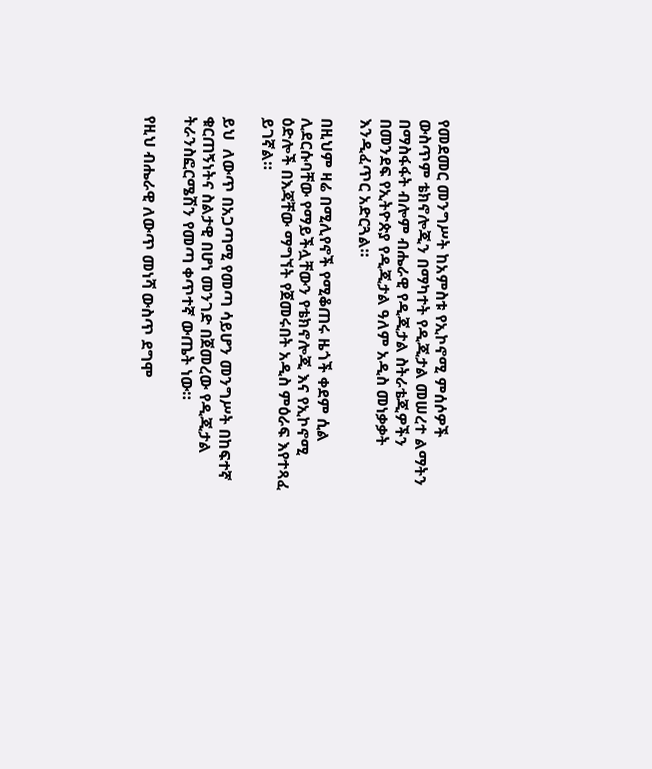የመደመር መንግሥት ከአምስቱ የኢኮኖሚ ምሰሶዎች ውስጥም ቴክኖሎጂን በማካተት የዲጂታል መሠረተ ልማትን በማስፋፋት ብሎም ብሔራዊ የዲጂታል ስትራቴጂዎችን በመንደፍ የኢትዮጵያ የዲጂታል ዓለም አዲስ መነቃቃት እንዲፈጥር አድርጓል።

በዚህም ዛሬ በሚሊየኖች የሚቆጠሩ ዜጎች ቀደም ሲል ሊደርሱባቸው የማይችሏቸውን የቴክኖሎጂ እና የኢኮኖሚ ዕድሎች በእጃቸው ማግኘት የጀመሩበት አዲስ ምዕራፍ እየተጻፈ ይገኛል።

ይህ  ለውጥ በአጋጣሚ የመጣ ሳይሆን መንግሥት በከፍተኛ ቁርጠኝነትና ስልታዊ በሆነ መንገድ በጀመረው የዲጂታል ትራንስፎርሜሽን የመጣ ቀጥተኛ ውጤት ነው።

የዚህ ብሔራዊ ለውጥ መነሻ ውስጥ ደግሞ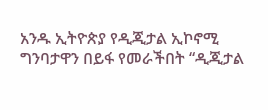አንዱ ኢትዮጵያ የዲጂታል ኢኮኖሚ ግንባታዋን በይፋ የመራችበት “ዲጂታል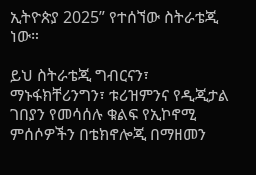ኢትዮጵያ 2025” የተሰኘው ስትራቴጂ ነው።

ይህ ስትራቴጂ ግብርናን፣ ማኑፋክቸሪንግን፣ ቱሪዝምንና የዲጂታል ገበያን የመሳሰሉ ቁልፍ የኢኮኖሚ ምሰሶዎችን በቴክኖሎጂ በማዘመን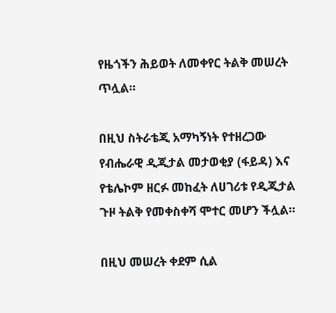የዜጎችን ሕይወት ለመቀየር ትልቅ መሠረት ጥሏል።

በዚህ ስትራቴጂ አማካኝነት የተዘረጋው የብሔራዊ ዲጂታል መታወቂያ (ፋይዳ) እና የቴሌኮም ዘርፉ መከፈት ለሀገሪቱ የዲጂታል ጉዞ ትልቅ የመቀስቀሻ ሞተር መሆን ችሏል።

በዚህ መሠረት ቀደም ሲል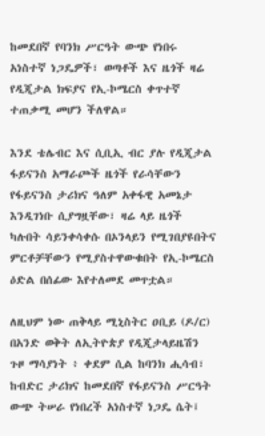ከመደበኛ የባንክ ሥርዓት ውጭ የነበሩ አነስተኛ ነጋዴዎች፣ ወጣቶች እና ዜጎች ዛሬ የዲጂታል ክፍያና የኢ-ኮሜርስ ቀጥተኛ ተጠቃሚ መሆን ችለዋል።

እንደ ቴሌብር እና ሲቢኢ ብር ያሉ የዲጂታል ፋይናንስ አማራጮች ዜጎች የራሳቸውን የፋይናንስ ታሪክና ዓለም አቀፋዊ አመኔታ እንዲገነቡ ሲያግዟቸው፣ ዛሬ ላይ ዜጎች ካሉበት ሳይንቀሳቀሱ በኦንላይን የሚገበያዩበትና ምርቶቻቸውን የሚያስተዋውቁበት የኢ-ኮሜርስ ዕድል በሰፊው እየተለመደ መጥቷል።

ለዚህም ነው ጠቅላይ ሚኒስትር ዐቢይ (ዶ/ር) በአንድ ወቅት ለኢትዮጵያ የዲጂታላይዜሽን ጉዞ ማሳያነት ፥ ቀደም ሲል ከባንክ ሒሳብ፣ ከብድር ታሪክና ከመደበኛ የፋይናንስ ሥርዓት ውጭ ትሠራ የነበረች አነስተኛ ነጋዴ ሴት፤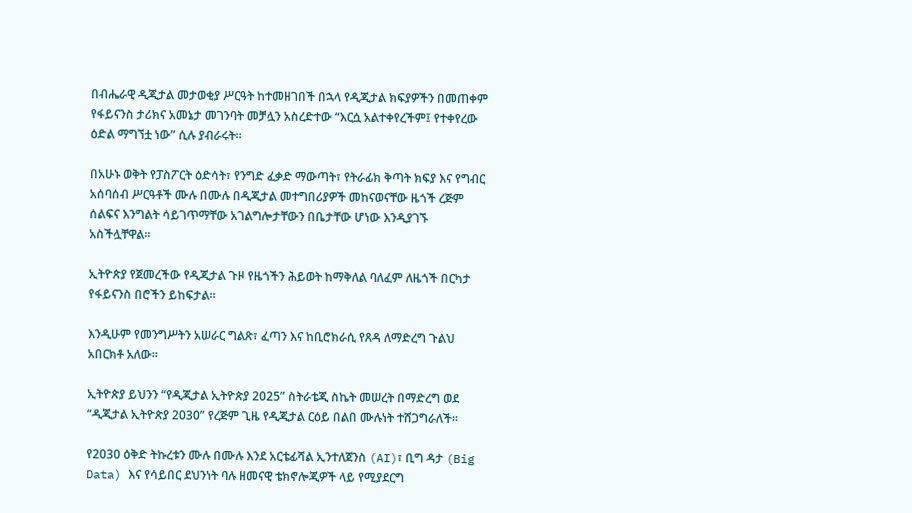በብሔራዊ ዲጂታል መታወቂያ ሥርዓት ከተመዘገበች በኋላ የዲጂታል ክፍያዎችን በመጠቀም የፋይናንስ ታሪክና አመኔታ መገንባት መቻሏን አስረድተው “እርሷ አልተቀየረችም፤ የተቀየረው ዕድል ማግኘቷ ነው” ሲሉ ያብራሩት።

በአሁኑ ወቅት የፓስፖርት ዕድሳት፣ የንግድ ፈቃድ ማውጣት፣ የትራፊክ ቅጣት ክፍያ እና የግብር አሰባሰብ ሥርዓቶች ሙሉ በሙሉ በዲጂታል መተግበሪያዎች መከናወናቸው ዜጎች ረጅም ሰልፍና እንግልት ሳይገጥማቸው አገልግሎታቸውን በቤታቸው ሆነው እንዲያገኙ አስችሏቸዋል።

ኢትዮጵያ የጀመረችው የዲጂታል ጉዞ የዜጎችን ሕይወት ከማቅለል ባለፈም ለዜጎች በርካታ የፋይናንስ በሮችን ይከፍታል።

እንዲሁም የመንግሥትን አሠራር ግልጽ፣ ፈጣን እና ከቢሮክራሲ የጸዳ ለማድረግ ጉልህ አበርክቶ አለው።

ኢትዮጵያ ይህንን “የዲጂታል ኢትዮጵያ 2025” ስትራቴጂ ስኬት መሠረት በማድረግ ወደ “ዲጂታል ኢትዮጵያ 2030” የረጅም ጊዜ የዲጂታል ርዕይ በልበ ሙሉነት ተሸጋግራለች።

የ2030 ዕቅድ ትኩረቱን ሙሉ በሙሉ እንደ አርቴፊሻል ኢንተለጀንስ (AI)፣ ቢግ ዳታ (Big Data) እና የሳይበር ደህንነት ባሉ ዘመናዊ ቴክኖሎጂዎች ላይ የሚያደርግ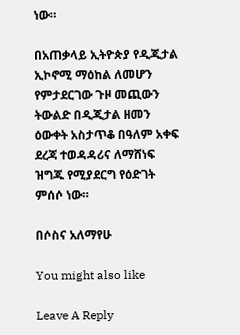ነው።

በአጠቃላይ ኢትዮጵያ የዲጂታል ኢኮኖሚ ማዕከል ለመሆን የምታደርገው ጉዞ መጪውን ትውልድ በዲጂታል ዘመን ዕውቀት አስታጥቆ በዓለም አቀፍ ደረጃ ተወዳዳሪና ለማሸነፍ ዝግጁ የሚያደርግ የዕድገት ምሰሶ ነው።

በሶስና አለማየሁ

You might also like

Leave A Reply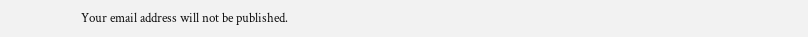Your email address will not be published.